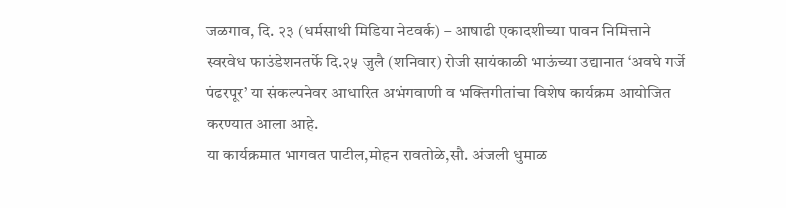जळगाव, दि. २३ (धर्मसाथी मिडिया नेटवर्क) – आषाढी एकादशीच्या पावन निमित्ताने स्वरवेध फाउंडेशनतर्फे दि.२५ जुलै (शनिवार) रोजी सायंकाळी भाऊंच्या उद्यानात ‘अवघे गर्जे पंढरपूर’ या संकल्पनेवर आधारित अभंगवाणी व भक्तिगीतांचा विशेष कार्यक्रम आयोजित करण्यात आला आहे.
या कार्यक्रमात भागवत पाटील,मोहन रावतोळे,सौ. अंजली धुमाळ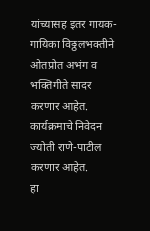यांच्यासह इतर गायक-गायिका विठ्ठलभक्तीने ओतप्रोत अभंग व भक्तिगीते सादर करणार आहेत. कार्यक्रमाचे निवेदन ज्योती राणे-पाटील करणार आहेत.
हा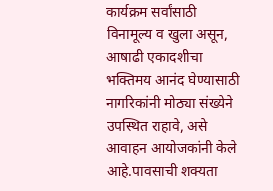कार्यक्रम सर्वांसाठी विनामूल्य व खुला असून, आषाढी एकादशीचा भक्तिमय आनंद घेण्यासाठी नागरिकांनी मोठ्या संख्येने उपस्थित राहावे, असे आवाहन आयोजकांनी केले आहे.पावसाची शक्यता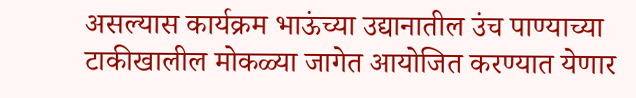असल्यास कार्यक्रम भाऊंच्या उद्यानातील उंच पाण्याच्या टाकीखालील मोकळ्या जागेत आयोजित करण्यात येणार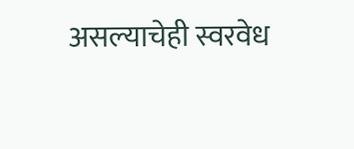असल्याचेही स्वरवेध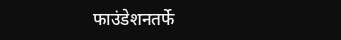फाउंडेशनतर्फे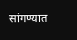सांगण्यात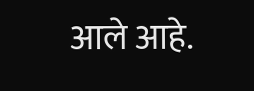आले आहे.